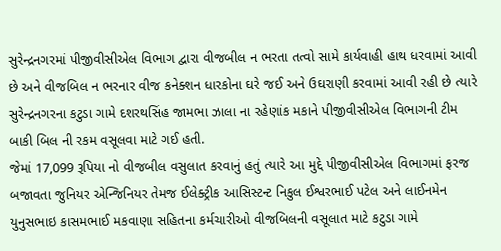સુરેન્દ્રનગરમાં પીજીવીસીએલ વિભાગ દ્વારા વીજબીલ ન ભરતા તત્વો સામે કાર્યવાહી હાથ ધરવામાં આવી છે અને વીજબિલ ન ભરનાર વીજ કનેક્શન ધારકોના ઘરે જઈ અને ઉઘરાણી કરવામાં આવી રહી છે ત્યારે સુરેન્દ્રનગરના કટુડા ગામે દશરથસિંહ જામભા ઝાલા ના રહેણાંક મકાને પીજીવીસીએલ વિભાગની ટીમ બાકી બિલ ની રકમ વસૂલવા માટે ગઈ હતી.
જેમાં 17,099 રૂપિયા નો વીજબીલ વસુલાત કરવાનું હતું ત્યારે આ મુદ્દે પીજીવીસીએલ વિભાગમાં ફરજ બજાવતા જુનિયર એન્જિનિયર તેમજ ઈલેક્ટ્રીક આસિસ્ટન્ટ નિકુલ ઈશ્વરભાઈ પટેલ અને લાઈનમેન યુનુસભાઇ કાસમભાઈ મકવાણા સહિતના કર્મચારીઓ વીજબિલની વસૂલાત માટે કટુડા ગામે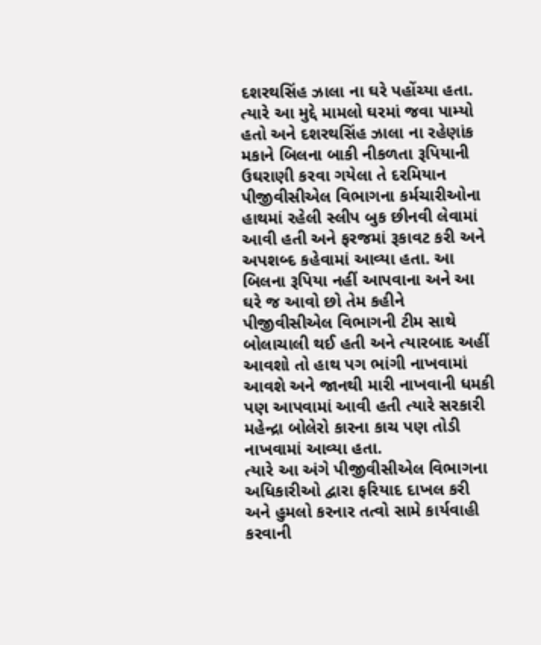દશરથસિંહ ઝાલા ના ઘરે પહોંચ્યા હતા.
ત્યારે આ મુદ્દે મામલો ઘરમાં જવા પામ્યો હતો અને દશરથસિંહ ઝાલા ના રહેણાંક મકાને બિલના બાકી નીકળતા રૂપિયાની ઉઘરાણી કરવા ગયેલા તે દરમિયાન પીજીવીસીએલ વિભાગના કર્મચારીઓના હાથમાં રહેલી સ્લીપ બુક છીનવી લેવામાં આવી હતી અને ફરજમાં રૂકાવટ કરી અને અપશબ્દ કહેવામાં આવ્યા હતા. આ બિલના રૂપિયા નહીં આપવાના અને આ ઘરે જ આવો છો તેમ કહીને પીજીવીસીએલ વિભાગની ટીમ સાથે બોલાચાલી થઈ હતી અને ત્યારબાદ અહીં આવશો તો હાથ પગ ભાંગી નાખવામાં આવશે અને જાનથી મારી નાખવાની ધમકી પણ આપવામાં આવી હતી ત્યારે સરકારી મહેન્દ્રા બોલેરો કારના કાચ પણ તોડી નાખવામાં આવ્યા હતા.
ત્યારે આ અંગે પીજીવીસીએલ વિભાગના અધિકારીઓ દ્વારા ફરિયાદ દાખલ કરી અને હુમલો કરનાર તત્વો સામે કાર્યવાહી કરવાની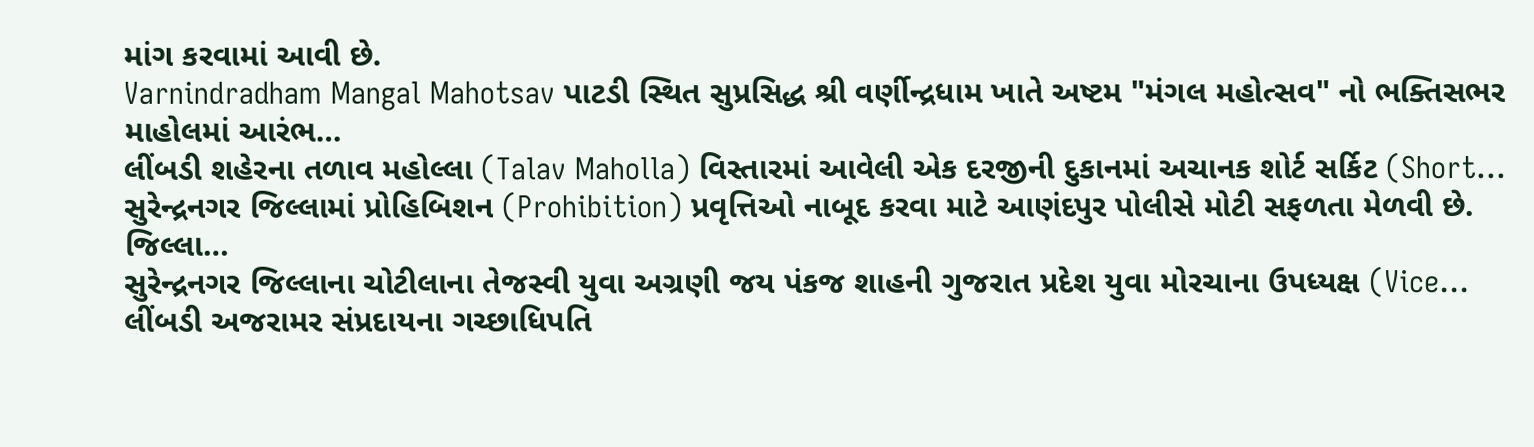માંગ કરવામાં આવી છે.
Varnindradham Mangal Mahotsav પાટડી સ્થિત સુપ્રસિદ્ધ શ્રી વર્ણીન્દ્રધામ ખાતે અષ્ટમ "મંગલ મહોત્સવ" નો ભક્તિસભર માહોલમાં આરંભ…
લીંબડી શહેરના તળાવ મહોલ્લા (Talav Maholla) વિસ્તારમાં આવેલી એક દરજીની દુકાનમાં અચાનક શોર્ટ સર્કિટ (Short…
સુરેન્દ્રનગર જિલ્લામાં પ્રોહિબિશન (Prohibition) પ્રવૃત્તિઓ નાબૂદ કરવા માટે આણંદપુર પોલીસે મોટી સફળતા મેળવી છે. જિલ્લા…
સુરેન્દ્રનગર જિલ્લાના ચોટીલાના તેજસ્વી યુવા અગ્રણી જય પંકજ શાહની ગુજરાત પ્રદેશ યુવા મોરચાના ઉપધ્યક્ષ (Vice…
લીંબડી અજરામર સંપ્રદાયના ગચ્છાધિપતિ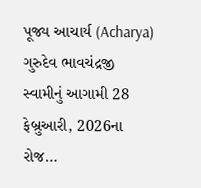પૂજ્ય આચાર્ય (Acharya) ગુરુદેવ ભાવચંદ્રજી સ્વામીનું આગામી 28 ફેબ્રુઆરી, 2026ના રોજ…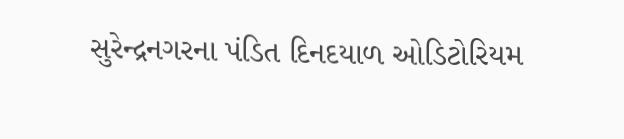સુરેન્દ્રનગરના પંડિત દિનદયાળ ઓડિટોરિયમ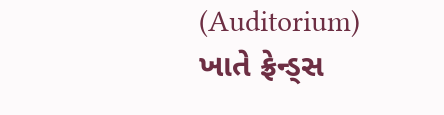(Auditorium) ખાતે ફ્રેન્ડ્સ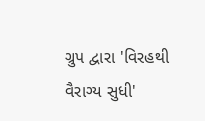ગ્રુપ દ્વારા 'વિરહથી વૈરાગ્ય સુધી'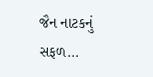જૈન નાટકનું સફળ…